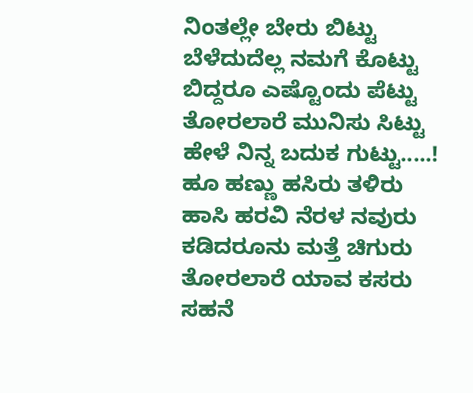ನಿಂತಲ್ಲೇ ಬೇರು ಬಿಟ್ಟು
ಬೆಳೆದುದೆಲ್ಲ ನಮಗೆ ಕೊಟ್ಟು
ಬಿದ್ದರೂ ಎಷ್ಟೊಂದು ಪೆಟ್ಟು
ತೋರಲಾರೆ ಮುನಿಸು ಸಿಟ್ಟು
ಹೇಳೆ ನಿನ್ನ ಬದುಕ ಗುಟ್ಟು.....!
ಹೂ ಹಣ್ಣು ಹಸಿರು ತಳಿರು
ಹಾಸಿ ಹರವಿ ನೆರಳ ನವುರು
ಕಡಿದರೂನು ಮತ್ತೆ ಚಿಗುರು
ತೋರಲಾರೆ ಯಾವ ಕಸರು
ಸಹನೆ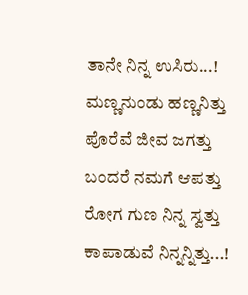ತಾನೇ ನಿನ್ನ ಉಸಿರು...!
ಮಣ್ಣನುಂಡು ಹಣ್ಣನಿತ್ತು
ಪೊರೆವೆ ಜೀವ ಜಗತ್ತು
ಬಂದರೆ ನಮಗೆ ಆಪತ್ತು
ರೋಗ ಗುಣ ನಿನ್ನ ಸ್ವತ್ತು
ಕಾಪಾಡುವೆ ನಿನ್ನನ್ನಿತ್ತು...!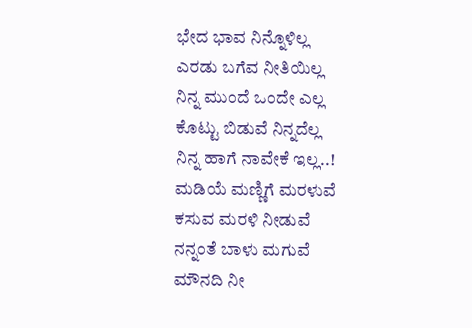ಭೇದ ಭಾವ ನಿನ್ನೊಳಿಲ್ಲ
ಎರಡು ಬಗೆವ ನೀತಿಯಿಲ್ಲ
ನಿನ್ನ ಮುಂದೆ ಒಂದೇ ಎಲ್ಲ
ಕೊಟ್ಟು ಬಿಡುವೆ ನಿನ್ನದೆಲ್ಲ
ನಿನ್ನ ಹಾಗೆ ನಾವೇಕೆ ಇಲ್ಲ..!
ಮಡಿಯೆ ಮಣ್ಣಿಗೆ ಮರಳುವೆ
ಕಸುವ ಮರಳಿ ನೀಡುವೆ
ನನ್ನಂತೆ ಬಾಳು ಮಗುವೆ
ಮೌನದಿ ನೀ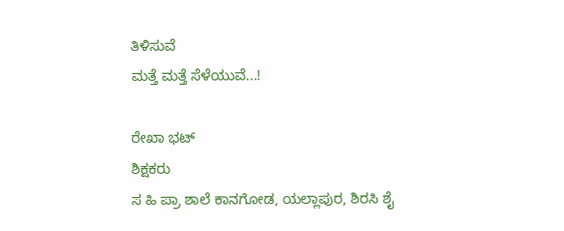ತಿಳಿಸುವೆ
ಮತ್ತೆ ಮತ್ತೆ ಸೆಳೆಯುವೆ...!

ರೇಖಾ ಭಟ್
ಶಿಕ್ಷಕರು
ಸ ಹಿ ಪ್ರಾ ಶಾಲೆ ಕಾನಗೋಡ, ಯಲ್ಲಾಪುರ, ಶಿರಸಿ ಶೈ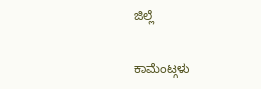ಜಿಲ್ಲೆ

ಕಾಮೆಂಟ್ಗಳು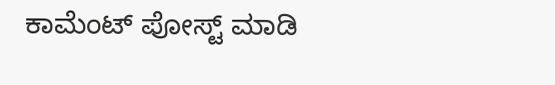ಕಾಮೆಂಟ್ ಪೋಸ್ಟ್ ಮಾಡಿ